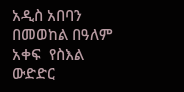አዲስ አበባን በመወከል በዓለም አቀፍ  የስእል ውድድር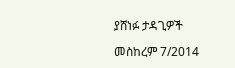ያሸነፉ ታዳጊዎች

መስከረም 7/2014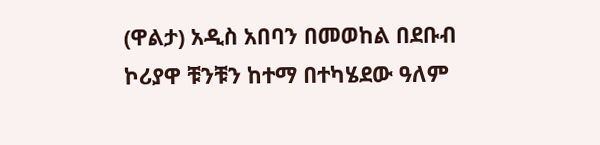(ዋልታ) አዲስ አበባን በመወከል በደቡብ ኮሪያዋ ቹንቹን ከተማ በተካሄደው ዓለም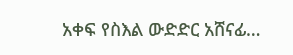አቀፍ የስእል ውድድር አሸናፊ…